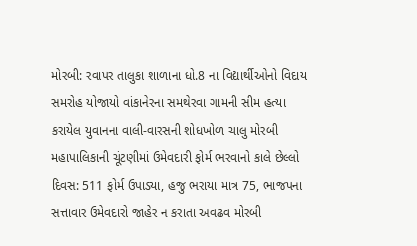મોરબી: રવાપર તાલુકા શાળાના ધો.8 ના વિદ્યાર્થીઓનો વિદાય સમરોહ યોજાયો વાંકાનેરના સમથેરવા ગામની સીમ હત્યા કરાયેલ યુવાનના વાલી-વારસની શોધખોળ ચાલુ મોરબી મહાપાલિકાની ચૂંટણીમાં ઉમેવદારી ફોર્મ ભરવાનો કાલે છેલ્લો દિવસ: 511 ફોર્મ ઉપાડ્યા, હજુ ભરાયા માત્ર 75, ભાજપના સત્તાવાર ઉમેવદારો જાહેર ન કરાતા અવઢવ મોરબી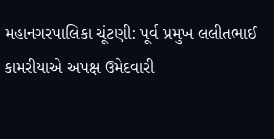મહાનગરપાલિકા ચૂંટણી: પૂર્વ પ્રમુખ લલીતભાઈ કામરીયાએ અપક્ષ ઉમેદવારી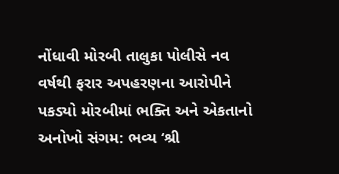નોંધાવી મોરબી તાલુકા પોલીસે નવ વર્ષથી ફરાર અપહરણના આરોપીને પકડ્યો મોરબીમાં ભક્તિ અને એકતાનો અનોખો સંગમ: ભવ્ય ‘શ્રી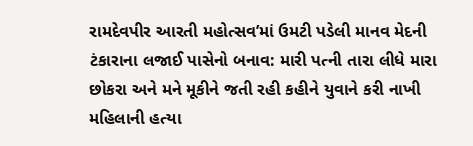રામદેવપીર આરતી મહોત્સવ’માં ઉમટી પડેલી માનવ મેદની ટંકારાના લજાઈ પાસેનો બનાવ: મારી પત્ની તારા લીધે મારા છોકરા અને મને મૂકીને જતી રહી કહીને યુવાને કરી નાખી મહિલાની હત્યા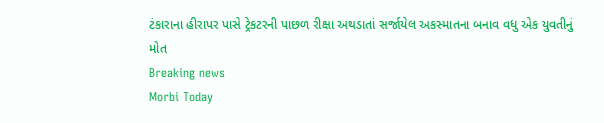ટંકારાના હીરાપર પાસે ટ્રેકટરની પાછળ રીક્ષા અથડાતાં સર્જાયેલ અકસ્માતના બનાવ વધુ એક યુવતીનું મોત
Breaking news
Morbi Today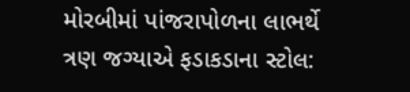મોરબીમાં પાંજરાપોળના લાભર્થે ત્રણ જગ્યાએ ફડાકડાના સ્ટોલ: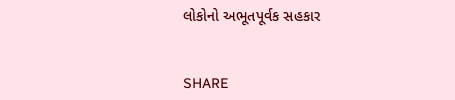લોકોનો અભૂતપૂર્વક સહકાર


SHARE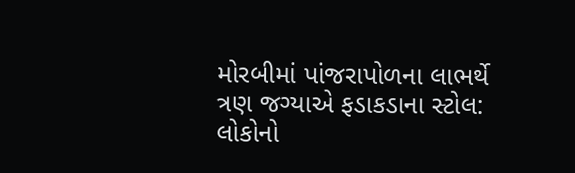મોરબીમાં પાંજરાપોળના લાભર્થે ત્રણ જગ્યાએ ફડાકડાના સ્ટોલ: લોકોનો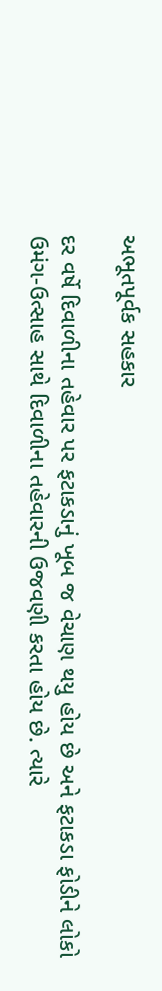અભૂતપૂર્વક સહકાર

દર વર્ષે દિવાળીના તહેવાર પર ફટાકડાનું ખૂબ જ વેચાણ થયુ હોય છે અને ફટાકડા ફોડીને લોકો ઉમંગ-ઉત્સાહ સાથે દિવાળીના તહેવારની ઉજવણી કરતા હોય છે. ત્યારે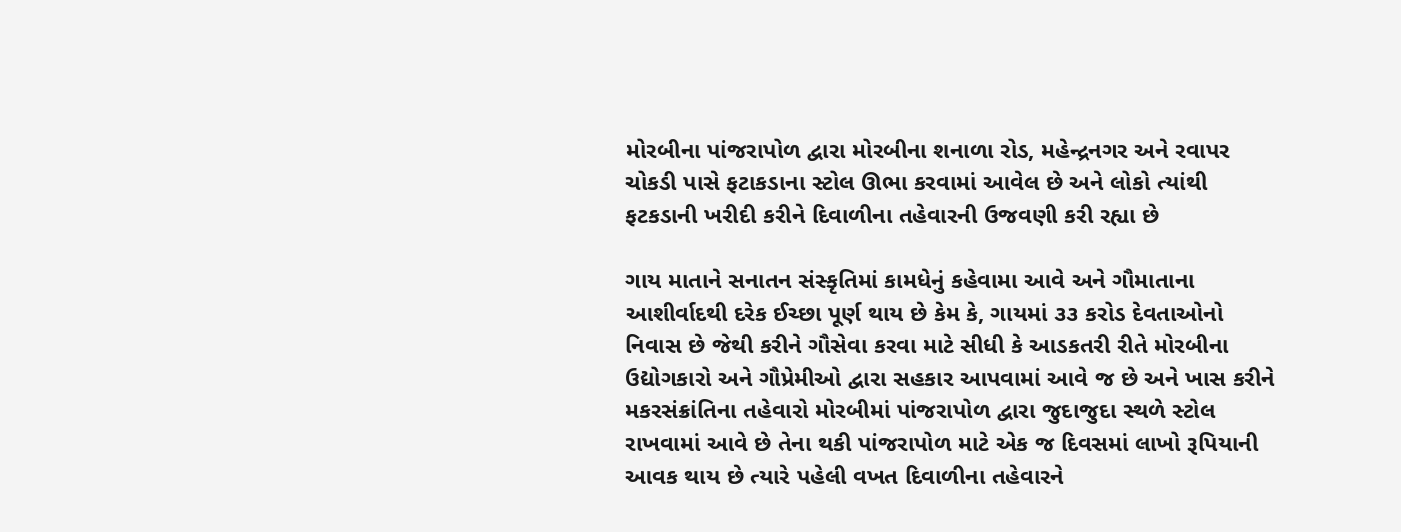મોરબીના પાંજરાપોળ દ્વારા મોરબીના શનાળા રોડ, મહેન્દ્રનગર અને રવાપર ચોકડી પાસે ફટાકડાના સ્ટોલ ઊભા કરવામાં આવેલ છે અને લોકો ત્યાંથી ફટકડાની ખરીદી કરીને દિવાળીના તહેવારની ઉજવણી કરી રહ્યા છે

ગાય માતાને સનાતન સંસ્કૃતિમાં કામધેનું કહેવામા આવે અને ગૌમાતાના આશીર્વાદથી દરેક ઈચ્છા પૂર્ણ થાય છે કેમ કે, ગાયમાં ૩૩ કરોડ દેવતાઓનો નિવાસ છે જેથી કરીને ગૌસેવા કરવા માટે સીધી કે આડકતરી રીતે મોરબીના ઉદ્યોગકારો અને ગૌપ્રેમીઓ દ્વારા સહકાર આપવામાં આવે જ છે અને ખાસ કરીને મકરસંક્રાંતિના તહેવારો મોરબીમાં પાંજરાપોળ દ્વારા જુદાજુદા સ્થળે સ્ટોલ રાખવામાં આવે છે તેના થકી પાંજરાપોળ માટે એક જ દિવસમાં લાખો રૂપિયાની આવક થાય છે ત્યારે પહેલી વખત દિવાળીના તહેવારને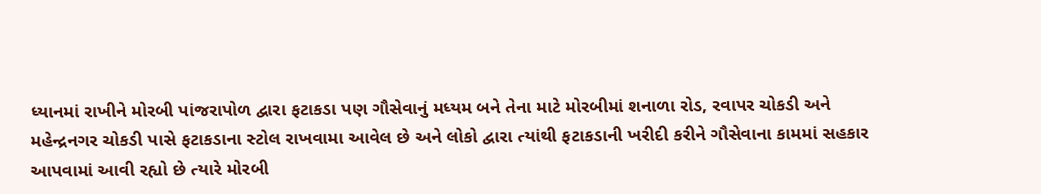ધ્યાનમાં રાખીને મોરબી પાંજરાપોળ દ્વારા ફટાકડા પણ ગૌસેવાનું મધ્યમ બને તેના માટે મોરબીમાં શનાળા રોડ, રવાપર ચોકડી અને મહેન્દ્રનગર ચોકડી પાસે ફટાકડાના સ્ટોલ રાખવામા આવેલ છે અને લોકો દ્વારા ત્યાંથી ફટાકડાની ખરીદી કરીને ગૌસેવાના કામમાં સહકાર આપવામાં આવી રહ્યો છે ત્યારે મોરબી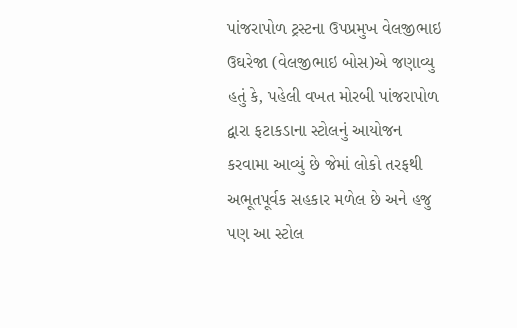પાંજરાપોળ ટ્રસ્ટના ઉપપ્રમુખ વેલજીભાઇ ઉઘરેજા (વેલજીભાઇ બોસ)એ જણાવ્યુ હતું કે, પહેલી વખત મોરબી પાંજરાપોળ દ્વારા ફટાકડાના સ્ટોલનું આયોજન કરવામા આવ્યું છે જેમાં લોકો તરફથી અભૂતપૂર્વક સહકાર મળેલ છે અને હજુ પણ આ સ્ટોલ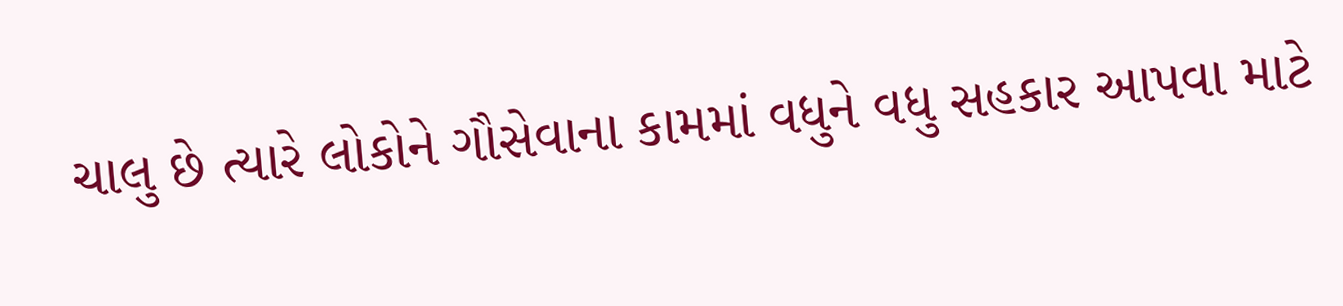ચાલુ છે ત્યારે લોકોને ગૌસેવાના કામમાં વધુને વધુ સહકાર આપવા માટે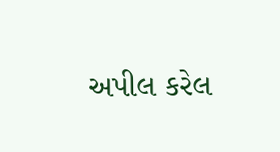અપીલ કરેલ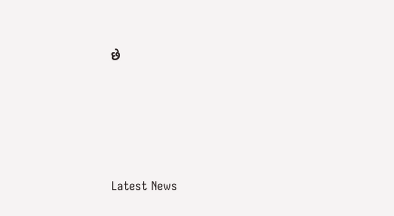છે






Latest News